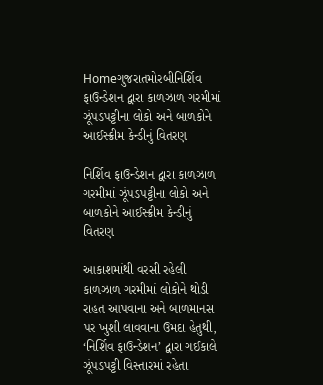Homeગુજરાતમોરબીનિર્શિવ ફાઉન્ડેશન દ્વારા કાળઝાળ ગરમીમાં ઝૂંપડપટ્ટીના લોકો અને બાળકોને આઈસ્ક્રીમ કેન્ડીનું વિતરણ

નિર્શિવ ફાઉન્ડેશન દ્વારા કાળઝાળ ગરમીમાં ઝૂંપડપટ્ટીના લોકો અને બાળકોને આઈસ્ક્રીમ કેન્ડીનું વિતરણ

આકાશમાંથી વરસી રહેલી કાળઝાળ ગરમીમાં લોકોને થોડી રાહત આપવાના અને બાળમાનસ પર ખુશી લાવવાના ઉમદા હેતુથી, ‘નિર્શિવ ફાઉન્ડેશન’ દ્વારા ગઈકાલે ઝૂંપડપટ્ટી વિસ્તારમાં રહેતા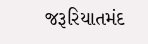જરૂરિયાતમંદ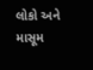લોકો અને માસૂમ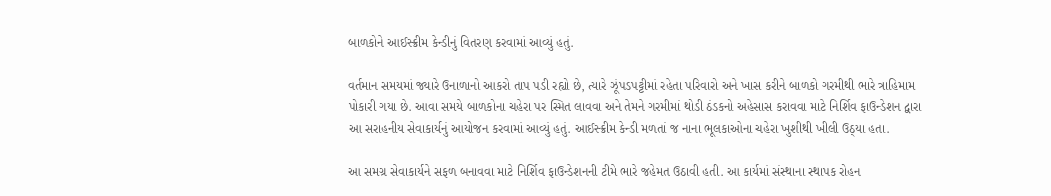બાળકોને આઈસ્ક્રીમ કેન્ડીનું વિતરણ કરવામાં આવ્યું હતું.

વર્તમાન સમયમાં જ્યારે ઉનાળાનો આકરો તાપ પડી રહ્યો છે, ત્યારે ઝૂંપડપટ્ટીમાં રહેતા પરિવારો અને ખાસ કરીને બાળકો ગરમીથી ભારે ત્રાહિમામ પોકારી ગયા છે. આવા સમયે બાળકોના ચહેરા પર સ્મિત લાવવા અને તેમને ગરમીમાં થોડી ઠંડકનો અહેસાસ કરાવવા માટે નિર્શિવ ફાઉન્ડેશન દ્વારા આ સરાહનીય સેવાકાર્યનું આયોજન કરવામાં આવ્યું હતું. આઈસ્ક્રીમ કેન્ડી મળતાં જ નાના ભૂલકાઓના ચહેરા ખુશીથી ખીલી ઉઠ્યા હતા.

આ સમગ્ર સેવાકાર્યને સફળ બનાવવા માટે નિર્શિવ ફાઉન્ડેશનની ટીમે ભારે જહેમત ઉઠાવી હતી. આ કાર્યમાં સંસ્થાના સ્થાપક રોહન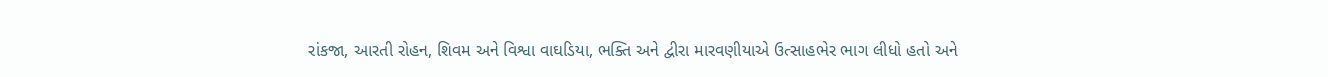રાંકજા, આરતી રોહન, શિવમ અને વિશ્વા વાઘડિયા, ભક્તિ અને દ્વીરા મારવણીયાએ ઉત્સાહભેર ભાગ લીધો હતો અને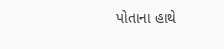પોતાના હાથે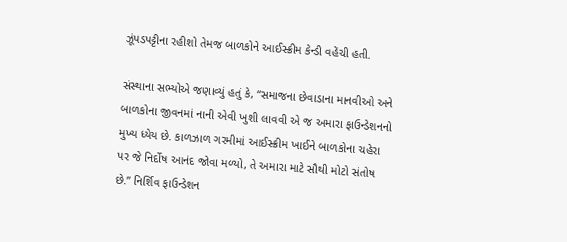ઝૂંપડપટ્ટીના રહીશો તેમજ બાળકોને આઈસ્ક્રીમ કેન્ડી વહેંચી હતી.

સંસ્થાના સભ્યોએ જણાવ્યું હતું કે, “સમાજના છેવાડાના માનવીઓ અને બાળકોના જીવનમાં નાની એવી ખુશી લાવવી એ જ અમારા ફાઉન્ડેશનનો મુખ્ય ધ્યેય છે. કાળઝાળ ગરમીમાં આઈસ્ક્રીમ ખાઈને બાળકોના ચહેરા પર જે નિર્દોષ આનંદ જોવા મળ્યો, તે અમારા માટે સૌથી મોટો સંતોષ છે.” નિર્શિવ ફાઉન્ડેશન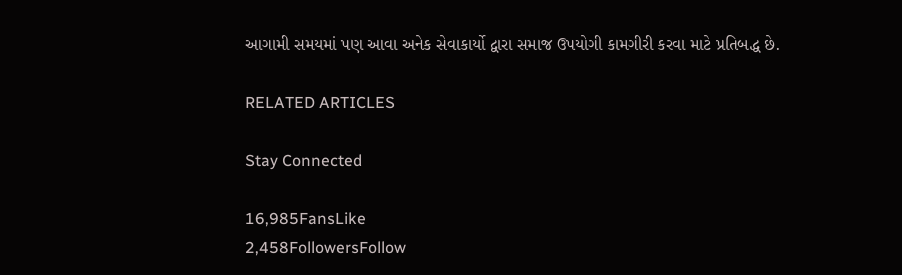આગામી સમયમાં પણ આવા અનેક સેવાકાર્યો દ્વારા સમાજ ઉપયોગી કામગીરી કરવા માટે પ્રતિબદ્ધ છે.

RELATED ARTICLES

Stay Connected

16,985FansLike
2,458FollowersFollow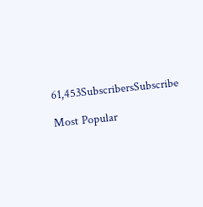61,453SubscribersSubscribe

Most Popular